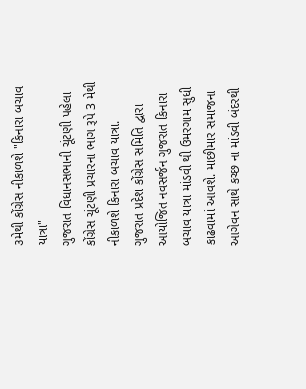૩મેથી કોંગ્રેસ નીકાળશે "કિનારા બચાવ યાત્રા"
ગુજરાત વિધાનસભાની ચૂંટણી પહેલા કોંગ્રેસ ચૂંટણી પ્રચારના ભાગ રૂપે 3 મેથી નીકાળશે કિનારા બચાવ યાત્રા.
ગુજરાત પ્રદેશ કોંગ્રેસ સમિતિ દ્વારા આયોજિત નવસર્જન ગુજરાત કિનારા બચાવ યાત્રા માંડવી થી ઉમરગામ સુધી કાઢવામાં આવશે. માછીમાર સમાજના આગેવન સાથે કચ્છ ના માંડવી બંદરથી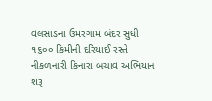વલસાડના ઉમરગામ બંદર સુધી ૧૬૦૦ કિમીની દરિયાઈ રસ્તે નીકળનારી કિનારા બચાવ અભિયાન શરૂ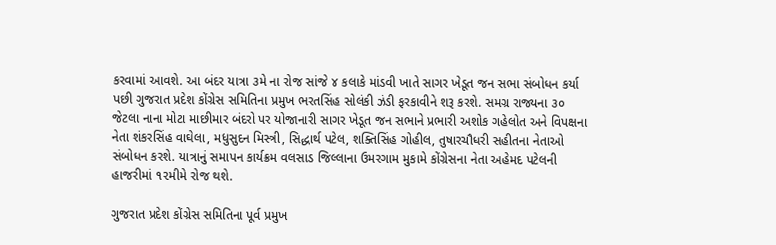કરવામાં આવશે. આ બંદર યાત્રા ૩મે ના રોજ સાંજે ૪ કલાકે માંડવી ખાતે સાગર ખેડૂત જન સભા સંબોધન કર્યા પછી ગુજરાત પ્રદેશ કોંગ્રેસ સમિતિના પ્રમુખ ભરતસિંહ સોલંકી ઝંડી ફરકાવીને શરૂ કરશે. સમગ્ર રાજ્યના ૩૦ જેટલા નાના મોટા માછીમાર બંદરો પર યોજાનારી સાગર ખેડૂત જન સભાને પ્રભારી અશોક ગહેલોત અને વિપક્ષના નેતા શંકરસિંહ વાઘેલા, મધુસુદન મિસ્ત્રી, સિદ્ધાર્થ પટેલ, શક્તિસિંહ ગોહીલ, તુષારચૌધરી સહીતના નેતાઓ સંબોધન કરશે. યાત્રાનું સમાપન કાર્યક્રમ વલસાડ જિલ્લાના ઉમરગામ મુકામે કોંગ્રેસના નેતા અહેમદ પટેલની હાજરીમાં ૧૨મીમે રોજ થશે.

ગુજરાત પ્રદેશ કોંગ્રેસ સમિતિના પૂર્વ પ્રમુખ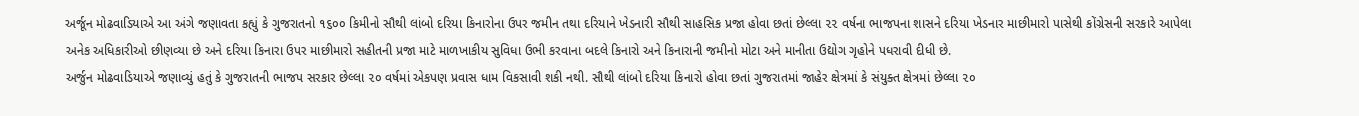અર્જૂન મોઢવાડિયાએ આ અંગે જણાવતા કહ્યું કે ગુજરાતનો ૧૬૦૦ કિમીનો સૌથી લાંબો દરિયા કિનારોના ઉપર જમીન તથા દરિયાને ખેડનારી સૌથી સાહસિક પ્રજા હોવા છતાં છેલ્લા ૨૨ વર્ષના ભાજપના શાસને દરિયા ખેડનાર માછીમારો પાસેથી કોંગ્રેસની સરકારે આપેલા અનેક અધિકારીઓ છીણવ્યા છે અને દરિયા કિનારા ઉપર માછીમારો સહીતની પ્રજા માટે માળખાકીય સુવિધા ઉભી કરવાના બદલે કિનારો અને કિનારાની જમીનો મોટા અને માનીતા ઉદ્યોગ ગૃહોને પધરાવી દીધી છે.
અર્જુન મોઢવાડિયાએ જણાવ્યું હતું કે ગુજરાતની ભાજપ સરકાર છેલ્લા ૨૦ વર્ષમાં એકપણ પ્રવાસ ધામ વિકસાવી શકી નથી. સૌથી લાંબો દરિયા કિનારો હોવા છતાં ગુજરાતમાં જાહેર ક્ષેત્રમાં કે સંયુક્ત ક્ષેત્રમાં છેલ્લા ૨૦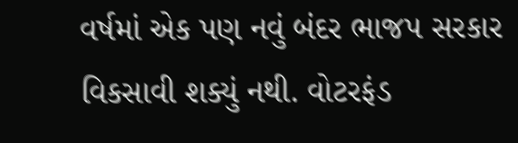વર્ષમાં એક પણ નવું બંદર ભાજપ સરકાર વિકસાવી શક્યું નથી. વોટરફંડ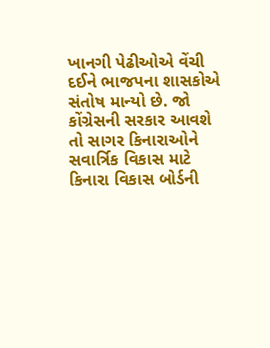ખાનગી પેઢીઓએ વેંચી દઈને ભાજપના શાસકોએ સંતોષ માન્યો છે. જો કોંગ્રેસની સરકાર આવશે તો સાગર કિનારાઓને સવાર્ત્રિક વિકાસ માટે કિનારા વિકાસ બોર્ડની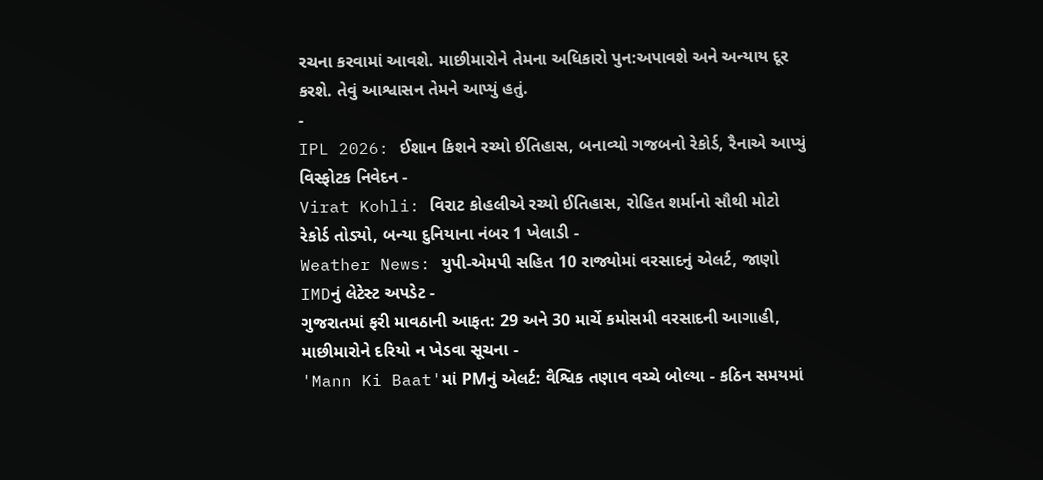રચના કરવામાં આવશે. માછીમારોને તેમના અધિકારો પુન:અપાવશે અને અન્યાય દૂર કરશે. તેવું આશ્વાસન તેમને આપ્યું હતું.
-
IPL 2026: ઈશાન કિશને રચ્યો ઈતિહાસ, બનાવ્યો ગજબનો રેકોર્ડ, રૈનાએ આપ્યું વિસ્ફોટક નિવેદન -
Virat Kohli: વિરાટ કોહલીએ રચ્યો ઈતિહાસ, રોહિત શર્માનો સૌથી મોટો રેકોર્ડ તોડ્યો, બન્યા દુનિયાના નંબર 1 ખેલાડી -
Weather News: યુપી-એમપી સહિત 10 રાજ્યોમાં વરસાદનું એલર્ટ, જાણો IMDનું લેટેસ્ટ અપડેટ -
ગુજરાતમાં ફરી માવઠાની આફત: 29 અને 30 માર્ચે કમોસમી વરસાદની આગાહી, માછીમારોને દરિયો ન ખેડવા સૂચના -
'Mann Ki Baat'માં PMનું એલર્ટ: વૈશ્વિક તણાવ વચ્ચે બોલ્યા - કઠિન સમયમાં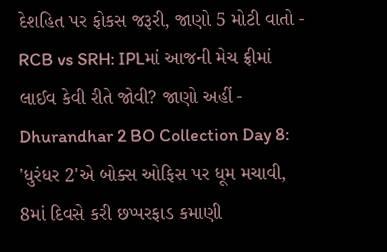દેશહિત પર ફોકસ જરૂરી, જાણો 5 મોટી વાતો -
RCB vs SRH: IPLમાં આજની મેચ ફ્રીમાં લાઈવ કેવી રીતે જોવી? જાણો અહીં -
Dhurandhar 2 BO Collection Day 8: 'ધુરંધર 2'એ બોક્સ ઓફિસ પર ધૂમ મચાવી, 8માં દિવસે કરી છપ્પરફાડ કમાણી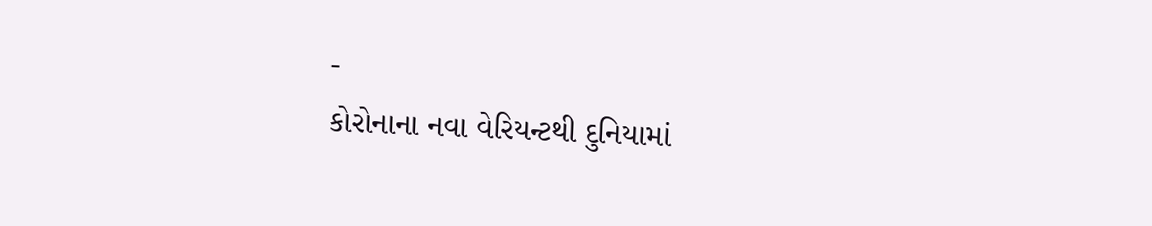-
કોરોનાના નવા વેરિયન્ટથી દુનિયામાં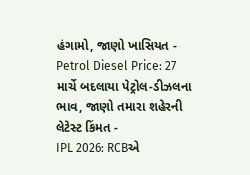હંગામો, જાણો ખાસિયત -
Petrol Diesel Price: 27 માર્ચે બદલાયા પેટ્રોલ-ડીઝલના ભાવ, જાણો તમારા શહેરની લેટેસ્ટ કિંમત -
IPL 2026: RCBએ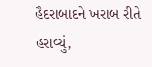હૈદરાબાદને ખરાબ રીતે હરાવ્યું,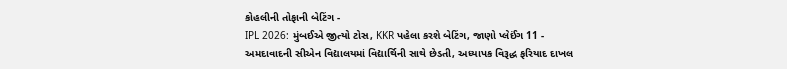કોહલીની તોફાની બેટિંગ -
IPL 2026: મુંબઈએ જીત્યો ટોસ, KKR પહેલા કરશે બેટિંગ, જાણો પ્લેઈંગ 11 -
અમદાવાદની સીએન વિદ્યાલયમાં વિદ્યાર્થિની સાથે છેડતી, અધ્યાપક વિરૂદ્ધ ફરિયાદ દાખલ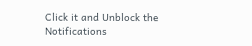Click it and Unblock the Notifications